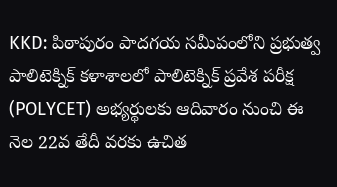KKD: పిఠాపురం పాదగయ సమీపంలోని ప్రభుత్వ పాలిటెక్నిక్ కళాశాలలో పాలిటెక్నిక్ ప్రవేశ పరీక్ష (POLYCET) అభ్యర్థులకు ఆదివారం నుంచి ఈ నెల 22వ తేదీ వరకు ఉచిత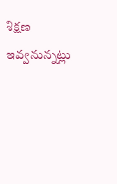శిక్షణ ఇవ్వనున్నట్లు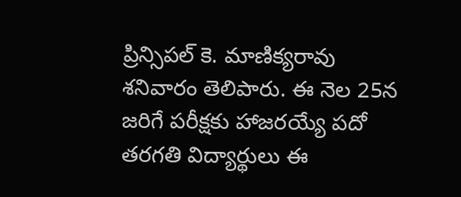ప్రిన్సిపల్ కె. మాణిక్యరావు శనివారం తెలిపారు. ఈ నెల 25న జరిగే పరీక్షకు హాజరయ్యే పదో తరగతి విద్యార్థులు ఈ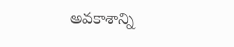అవకాశాన్ని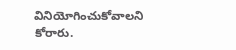వినియోగించుకోవాలని కోరారు.